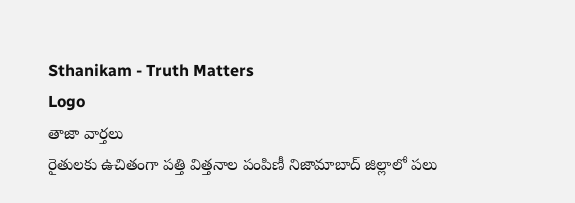Sthanikam - Truth Matters
Logo
తాజా వార్తలు
రైతులకు ఉచితంగా పత్తి విత్తనాల పంపిణీ నిజామాబాద్ జిల్లాలో పలు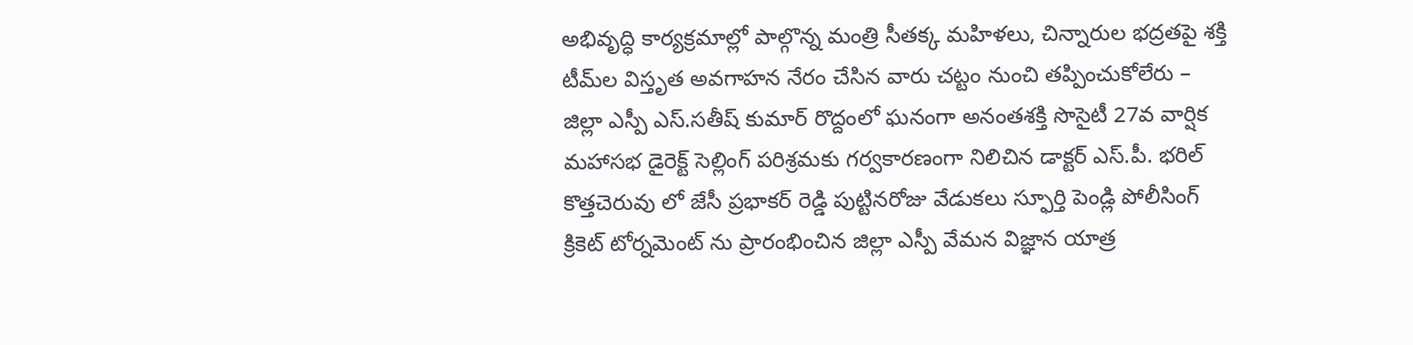అభివృద్ధి కార్యక్రమాల్లో పాల్గొన్న మంత్రి సీతక్క మహిళలు, చిన్నారుల భద్రతపై శక్తి టీమ్‌ల విస్తృత అవగాహన నేరం చేసిన వారు చట్టం నుంచి తప్పించుకోలేరు – జిల్లా ఎస్పీ ఎస్.సతీష్ కుమార్ రొద్దంలో ఘనంగా అనంతశక్తి సొసైటీ 27వ వార్షిక మహాసభ డైరెక్ట్ సెల్లింగ్ పరిశ్రమకు గర్వకారణంగా నిలిచిన డాక్టర్ ఎస్.పీ. భరిల్ కొత్తచెరువు లో జేసీ ప్రభాకర్ రెడ్డి పుట్టినరోజు వేడుకలు స్ఫూర్తి పెండ్లి పోలీసింగ్ క్రికెట్ టోర్నమెంట్ ను ప్రారంభించిన జిల్లా ఎస్పీ వేమన విజ్ఞాన యాత్ర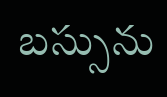బస్సును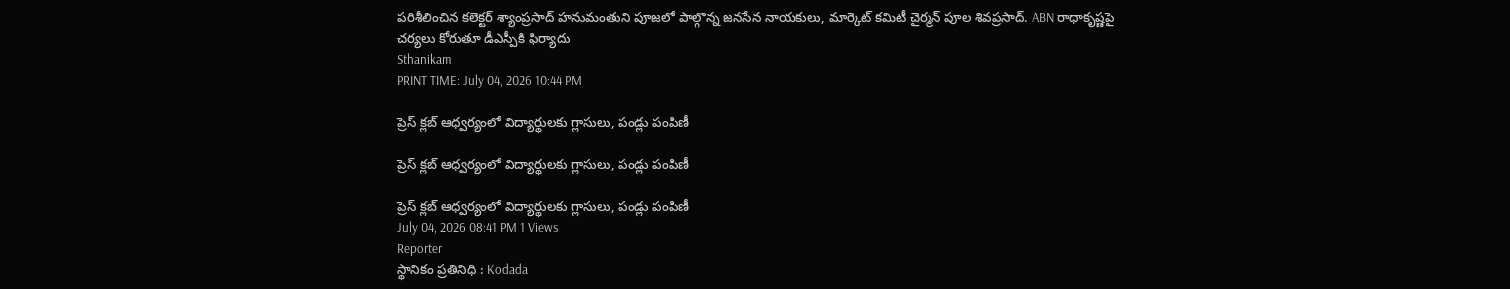పరిశీలించిన కలెక్టర్ శ్యాంప్రసాద్ హనుమంతుని పూజలో పాల్గొన్న జనసేన నాయకులు, మార్కెట్ కమిటీ చైర్మన్ పూల శివప్రసాద్. ABN రాధాకృష్ణపై చర్యలు కోరుతూ డీఎస్పీకి ఫిర్యాదు
Sthanikam
PRINT TIME: July 04, 2026 10:44 PM

ప్రెస్ క్లబ్ ఆధ్వర్యంలో విద్యార్థులకు గ్లాసులు, పండ్లు పంపిణీ

ప్రెస్ క్లబ్ ఆధ్వర్యంలో విద్యార్థులకు గ్లాసులు, పండ్లు పంపిణీ

ప్రెస్ క్లబ్ ఆధ్వర్యంలో విద్యార్థులకు గ్లాసులు, పండ్లు పంపిణీ
July 04, 2026 08:41 PM 1 Views
Reporter
స్థానికం ప్రతినిధి : Kodada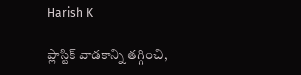Harish K

ప్లాస్టిక్ వాడకాన్ని తగ్గించి,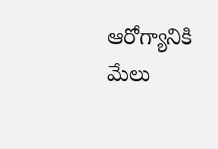ఆరోగ్యానికి మేలు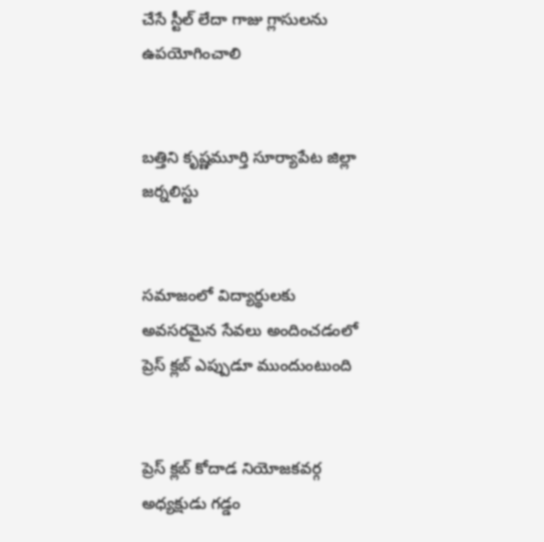చేసే స్టీల్ లేదా గాజు గ్లాసులను ఉపయోగించాలి


బత్తిని కృష్ణమూర్తి సూర్యాపేట జిల్లా జర్నలిస్టు


సమాజంలో విద్యార్థులకు అవసరమైన సేవలు అందించడంలో ప్రెస్ క్లబ్ ఎప్పుడూ ముందుంటుంది


ప్రెస్ క్లబ్ కోదాడ నియోజకవర్గ అధ్యక్షుడు గడ్డం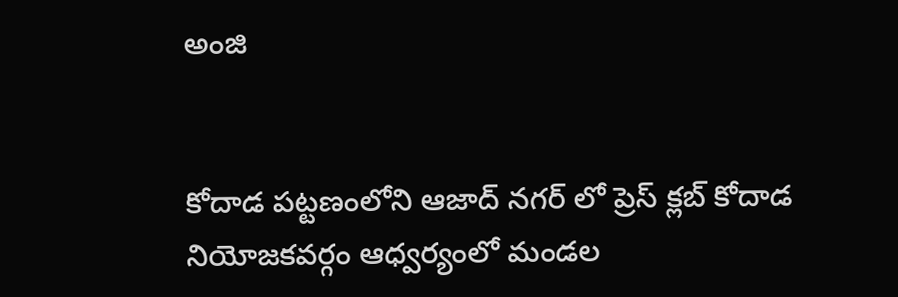అంజి


కోదాడ పట్టణంలోని ఆజాద్ నగర్ లో ప్రెస్ క్లబ్ కోదాడ నియోజకవర్గం ఆధ్వర్యంలో మండల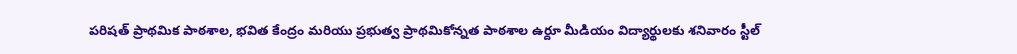పరిషత్ ప్రాథమిక పాఠశాల, భవిత కేంద్రం మరియు ప్రభుత్వ ప్రాథమికోన్నత పాఠశాల ఉర్దూ మీడియం విద్యార్థులకు శనివారం స్టీల్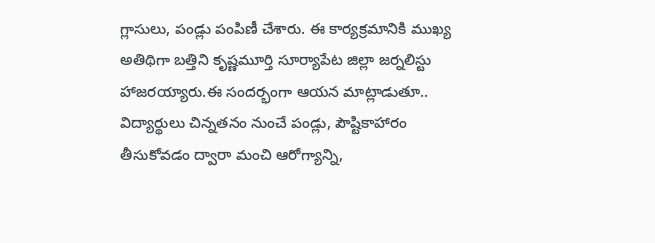గ్లాసులు, పండ్లు పంపిణీ చేశారు. ఈ కార్యక్రమానికి ముఖ్య అతిథిగా బత్తిని కృష్ణమూర్తి సూర్యాపేట జిల్లా జర్నలిస్టు హాజరయ్యారు.ఈ సందర్భంగా ఆయన మాట్లాడుతూ.. విద్యార్థులు చిన్నతనం నుంచే పండ్లు, పౌష్టికాహారం తీసుకోవడం ద్వారా మంచి ఆరోగ్యాన్ని,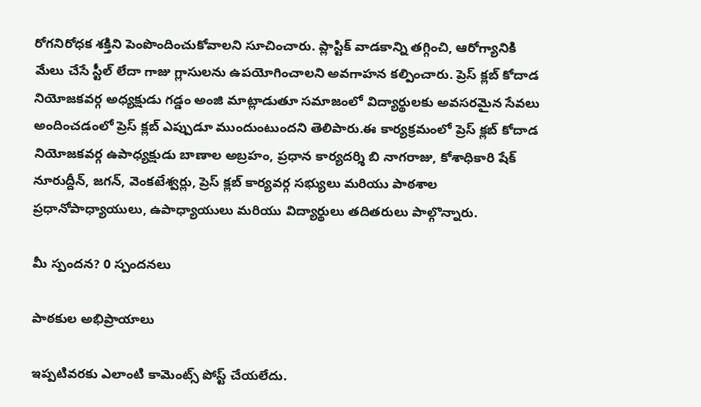రోగనిరోధక శక్తిని పెంపొందించుకోవాలని సూచించారు. ప్లాస్టిక్ వాడకాన్ని తగ్గించి, ఆరోగ్యానికి మేలు చేసే స్టీల్ లేదా గాజు గ్లాసులను ఉపయోగించాలని అవగాహన కల్పించారు. ప్రెస్ క్లబ్ కోదాడ నియోజకవర్గ అధ్యక్షుడు గడ్డం అంజి మాట్లాడుతూ సమాజంలో విద్యార్థులకు అవసరమైన సేవలు అందించడంలో ప్రెస్ క్లబ్ ఎప్పుడూ ముందుంటుందని తెలిపారు.ఈ కార్యక్రమంలో ప్రెస్ క్లబ్ కోదాడ నియోజకవర్గ ఉపాధ్యక్షుడు బాణాల అబ్రహం, ప్రధాన కార్యదర్శి బి నాగరాజు, కోశాధికారి షేక్ నూరుద్దీన్, జగన్, వెంకటేశ్వర్లు, ప్రెస్ క్లబ్ కార్యవర్గ సభ్యులు మరియు పాఠశాల ప్రధానోపాధ్యాయులు, ఉపాధ్యాయులు మరియు విద్యార్థులు తదితరులు పాల్గొన్నారు.

మీ స్పందన? 0 స్పందనలు

పాఠకుల అభిప్రాయాలు

ఇప్పటివరకు ఎలాంటి కామెంట్స్ పోస్ట్ చేయలేదు.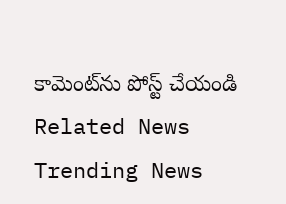కామెంట్‌ను పోస్ట్ చేయండి
Related News
Trending News